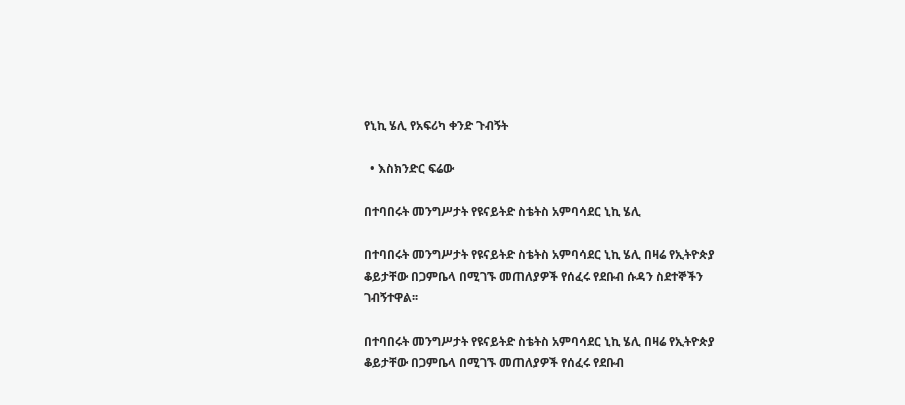የኒኪ ሄሊ የአፍሪካ ቀንድ ጉብኝት

  • እስክንድር ፍሬው

በተባበሩት መንግሥታት የዩናይትድ ስቴትስ አምባሳደር ኒኪ ሄሊ

በተባበሩት መንግሥታት የዩናይትድ ስቴትስ አምባሳደር ኒኪ ሄሊ በዛሬ የኢትዮጵያ ቆይታቸው በጋምቤላ በሚገኙ መጠለያዎች የሰፈሩ የደቡብ ሱዳን ስደተኞችን ገብኝተዋል፡፡

በተባበሩት መንግሥታት የዩናይትድ ስቴትስ አምባሳደር ኒኪ ሄሊ በዛሬ የኢትዮጵያ ቆይታቸው በጋምቤላ በሚገኙ መጠለያዎች የሰፈሩ የደቡብ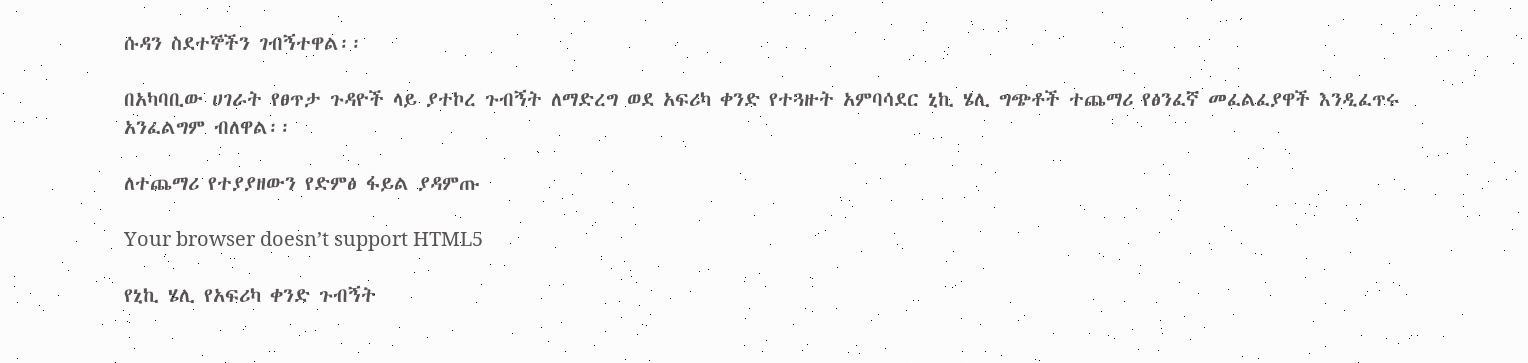ሱዳን ስደተኞችን ገብኝተዋል፡፡

በአካባቢው ሀገራት የፀጥታ ጉዳዮች ላይ ያተኮረ ጉብኝት ለማድረግ ወደ አፍሪካ ቀንድ የተጓዙት አምባሳደር ኒኪ ሄሊ ግጭቶች ተጨማሪ የፅንፈኛ መፈልፈያዋች እንዲፈጥሩ አንፈልግም ብለዋል፡፡

ለተጨማሪ የተያያዘውን የድምፅ ፋይል ያዳምጡ

Your browser doesn’t support HTML5

የኒኪ ሄሊ የአፍሪካ ቀንድ ጉብኝት